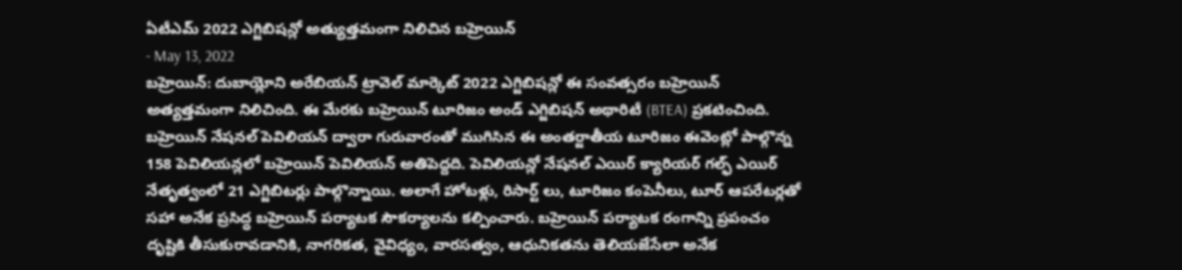ఏటీఎమ్ 2022 ఎగ్జిబిషన్లో అత్యుత్తమంగా నిలిచిన బహ్రెయిన్
- May 13, 2022
బహ్రెయిన్: దుబాయ్లోని అరేబియన్ ట్రావెల్ మార్కెట్ 2022 ఎగ్జిబిషన్లో ఈ సంవత్సరం బహ్రెయిన్ అత్యత్తమంగా నిలిచింది. ఈ మేరకు బహ్రెయిన్ టూరిజం అండ్ ఎగ్జిబిషన్ అథారిటీ (BTEA) ప్రకటించింది. బహ్రెయిన్ నేషనల్ పెవిలియన్ ద్వారా గురువారంతో ముగిసిన ఈ అంతర్జాతీయ టూరిజం ఈవెంట్లో పాల్గొన్న 158 పెవిలియన్లలో బహ్రెయిన్ పెవిలియన్ అతిపెద్దది. పెవిలియన్లో నేషనల్ ఎయిర్ క్యారియర్ గల్ఫ్ ఎయిర్ నేతృత్వంలో 21 ఎగ్జిబిటర్లు పాల్గొన్నాయి. అలాగే హోటళ్లు, రిసార్ట్ లు, టూరిజం కంపెనీలు, టూర్ ఆపరేటర్లతో సహా అనేక ప్రసిద్ధ బహ్రెయిన్ పర్యాటక సౌకర్యాలను కల్పించారు. బహ్రెయిన్ పర్యాటక రంగాన్ని ప్రపంచం దృష్టికి తీసుకురావడానికి, నాగరికత, వైవిధ్యం, వారసత్వం, ఆధునికతను తెలియజేసేలా అనేక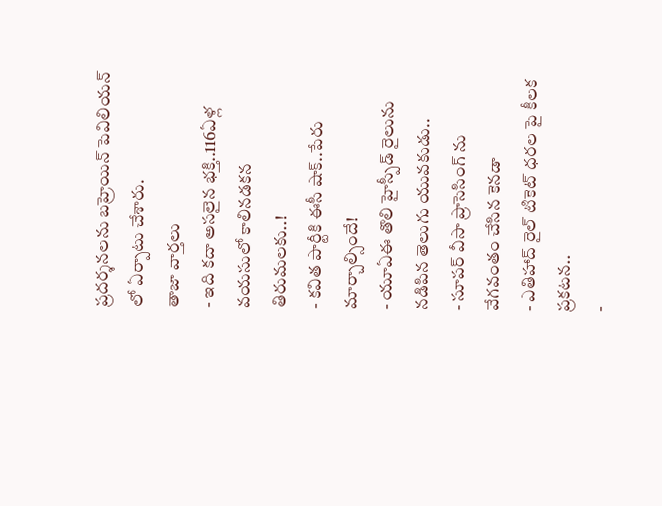ప్రదర్శనలను బహ్రెయిన్ పెవిలియన్ లో ఏర్పాటు చేశారు.
తాజా వార్తలు
- ఇది కదా అసలైన భక్తి..116ఏళ్ల వయసులో కాలినడకన తిరుమలకు..!
- కవిత పార్టీకి ఈసీ షాక్..పేరు మార్చాల్సిందే!
- యూఏఈ తొలి హైస్పీడ్ రైలును నడిపిన తెలుగు యువకుడు..
- సూపర్ వీసా ప్రాసెసింగ్ ను వేగవంతం చేసిన కెనడా
- ఎతిహాద్ రైల్ టికెట్ ధరల పై కీలక ప్రకటన..
-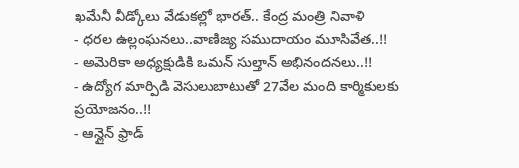ఖమేనీ వీడ్కోలు వేడుకల్లో భారత్.. కేంద్ర మంత్రి నివాళి
- ధరల ఉల్లంఘనలు..వాణిజ్య సముదాయం మూసివేత..!!
- అమెరికా అధ్యక్షుడికి ఒమన్ సుల్తాన్ అభినందనలు..!!
- ఉద్యోగ మార్పిడి వెసులుబాటుతో 27వేల మంది కార్మికులకు ప్రయోజనం..!!
- ఆన్లైన్ ఫ్రాడ్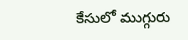కేసులో ముగ్గురు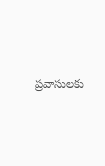ప్రవాసులకు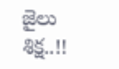జైలు శిక్ష..!!